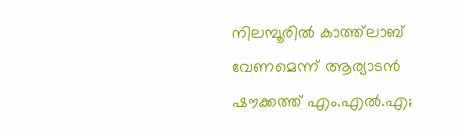നിലമ്പൂരില്‍ കാത്ത്‌ലാബ് വേണമെന്ന് ആര്യാടന്‍ ഷൗക്കത്ത് എം.എല്‍.എ;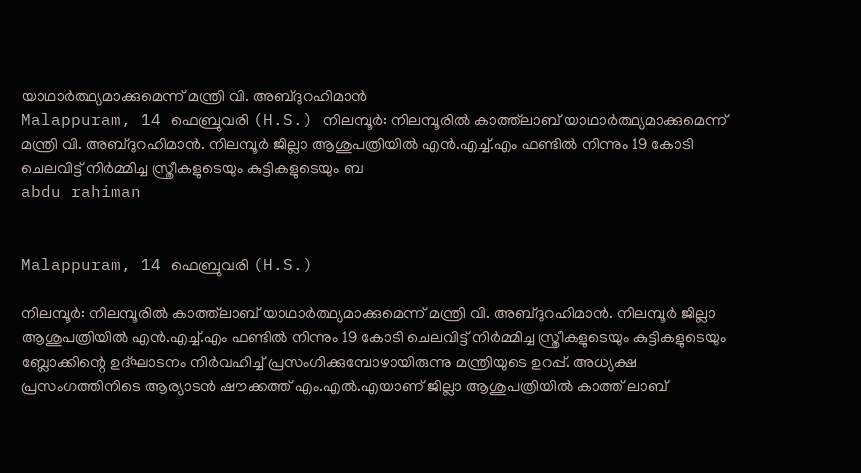യാഥാര്‍ത്ഥ്യമാക്കുമെന്ന് മന്ത്രി വി. അബ്ദുറഹിമാന്‍
Malappuram, 14 ഫെബ്രുവരി (H.S.) നിലമ്പൂര്‍: നിലമ്പൂരില്‍ കാത്ത്‌ലാബ് യാഥാര്‍ത്ഥ്യമാക്കുമെന്ന് മന്ത്രി വി. അബ്ദുറഹിമാന്‍. നിലമ്പൂര്‍ ജില്ലാ ആശുപത്രിയില്‍ എന്‍.എച്ച്.എം ഫണ്ടില്‍ നിന്നും 19 കോടി ചെലവിട്ട് നിര്‍മ്മിച്ച സ്ത്രീകളുടെയും കുട്ടികളുടെയും ബ
abdu rahiman


Malappuram, 14 ഫെബ്രുവരി (H.S.)

നിലമ്പൂര്‍: നിലമ്പൂരില്‍ കാത്ത്‌ലാബ് യാഥാര്‍ത്ഥ്യമാക്കുമെന്ന് മന്ത്രി വി. അബ്ദുറഹിമാന്‍. നിലമ്പൂര്‍ ജില്ലാ ആശുപത്രിയില്‍ എന്‍.എച്ച്.എം ഫണ്ടില്‍ നിന്നും 19 കോടി ചെലവിട്ട് നിര്‍മ്മിച്ച സ്ത്രീകളുടെയും കുട്ടികളുടെയും ബ്ലോക്കിന്റെ ഉദ്ഘാടനം നിര്‍വഹിച്ച് പ്രസംഗിക്കുമ്പോഴായിരുന്നു മന്ത്രിയുടെ ഉറപ്പ്. അധ്യക്ഷ പ്രസംഗത്തിനിടെ ആര്യാടന്‍ ഷൗക്കത്ത് എം.എല്‍.എയാണ് ജില്ലാ ആശുപത്രിയില്‍ കാത്ത് ലാബ്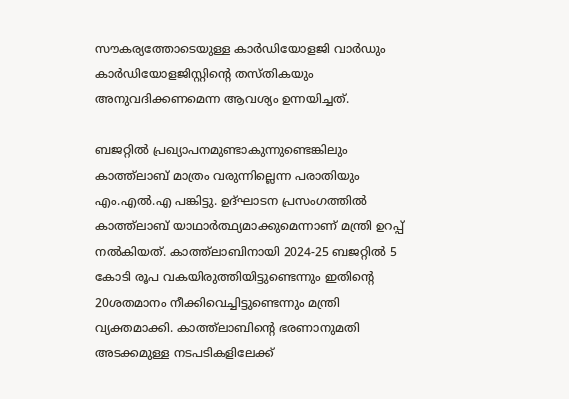സൗകര്യത്തോടെയുള്ള കാര്‍ഡിയോളജി വാര്‍ഡും കാര്‍ഡിയോളജിസ്റ്റിന്റെ തസ്തികയും അനുവദിക്കണമെന്ന ആവശ്യം ഉന്നയിച്ചത്.

ബജറ്റില്‍ പ്രഖ്യാപനമുണ്ടാകുന്നുണ്ടെങ്കിലും കാത്ത്‌ലാബ് മാത്രം വരുന്നില്ലെന്ന പരാതിയും എം.എല്‍.എ പങ്കിട്ടു. ഉദ്ഘാടന പ്രസംഗത്തില്‍ കാത്ത്‌ലാബ് യാഥാര്‍ത്ഥ്യമാക്കുമെന്നാണ് മന്ത്രി ഉറപ്പ് നല്‍കിയത്. കാത്ത്‌ലാബിനായി 2024-25 ബജറ്റില്‍ 5 കോടി രൂപ വകയിരുത്തിയിട്ടുണ്ടെന്നും ഇതിന്റെ 20ശതമാനം നീക്കിവെച്ചിട്ടുണ്ടെന്നും മന്ത്രി വ്യക്തമാക്കി. കാത്ത്‌ലാബിന്റെ ഭരണാനുമതി അടക്കമുള്ള നടപടികളിലേക്ക്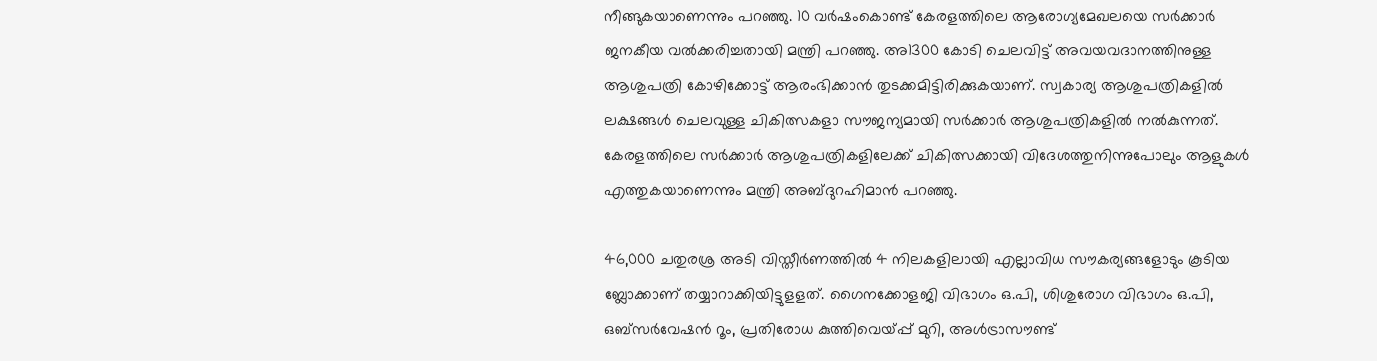നീങ്ങുകയാണെന്നും പറഞ്ഞു. 10 വര്‍ഷംകൊണ്ട് കേരളത്തിലെ ആരോഗ്യമേഖലയെ സര്‍ക്കാര്‍ ജനകീയ വല്‍ക്കരിച്ചതായി മന്ത്രി പറഞ്ഞു. അ1300 കോടി ചെലവിട്ട് അവയവദാനത്തിനുള്ള ആശുപത്രി കോഴിക്കോട്ട് ആരംഭിക്കാന്‍ തുടക്കമിട്ടിരിക്കുകയാണ്. സ്വകാര്യ ആശുപത്രികളില്‍ ലക്ഷങ്ങള്‍ ചെലവുള്ള ചികിത്സകളാ സൗജന്യമായി സര്‍ക്കാര്‍ ആശുപത്രികളില്‍ നല്‍കുന്നത്. കേരളത്തിലെ സര്‍ക്കാര്‍ ആശുപത്രികളിലേക്ക് ചികിത്സക്കായി വിദേശത്തുനിന്നുപോലും ആളുകള്‍ എത്തുകയാണെന്നും മന്ത്രി അബ്ദുറഹിമാന്‍ പറഞ്ഞു.

46,000 ചതുരശ്ര അടി വിസ്തീര്‍ണത്തില്‍ 4 നിലകളിലായി എല്ലാവിധ സൗകര്യങ്ങളോടും കൂടിയ ബ്ലോക്കാണ് തയ്യാറാക്കിയിട്ടുളളത്. ഗൈനക്കോളജി വിഭാഗം ഒ.പി, ശിശുരോഗ വിഭാഗം ഒ.പി, ഒബ്‌സര്‍വേഷന്‍ റൂം, പ്രതിരോധ കുത്തിവെയ്പ്പ് മുറി, അള്‍ട്രാസൗണ്ട്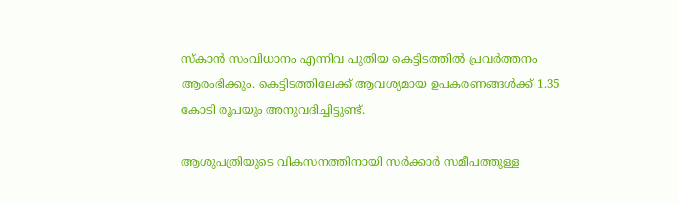സ്‌കാന്‍ സംവിധാനം എന്നിവ പുതിയ കെട്ടിടത്തില്‍ പ്രവര്‍ത്തനം ആരംഭിക്കും. കെട്ടിടത്തിലേക്ക് ആവശ്യമായ ഉപകരണങ്ങള്‍ക്ക് 1.35 കോടി രൂപയും അനുവദിച്ചിട്ടുണ്ട്.

ആശുപത്രിയുടെ വികസനത്തിനായി സര്‍ക്കാര്‍ സമീപത്തുള്ള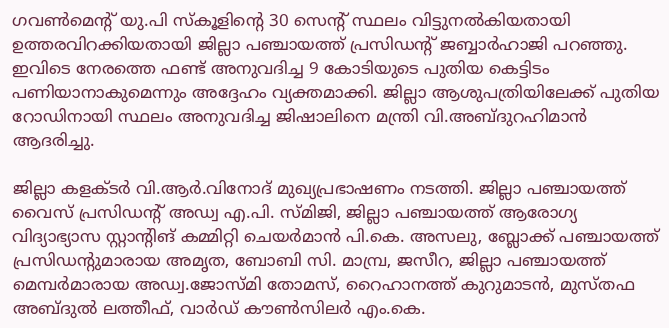ഗവണ്‍മെന്റ് യു.പി സ്‌കൂളിന്റെ 30 സെന്റ് സ്ഥലം വിട്ടുനല്‍കിയതായി ഉത്തരവിറക്കിയതായി ജില്ലാ പഞ്ചായത്ത് പ്രസിഡന്റ് ജബ്ബാര്‍ഹാജി പറഞ്ഞു. ഇവിടെ നേരത്തെ ഫണ്ട് അനുവദിച്ച 9 കോടിയുടെ പുതിയ കെട്ടിടം പണിയാനാകുമെന്നും അദ്ദേഹം വ്യക്തമാക്കി. ജില്ലാ ആശുപത്രിയിലേക്ക് പുതിയ റോഡിനായി സ്ഥലം അനുവദിച്ച ജിഷാലിനെ മന്ത്രി വി.അബ്ദുറഹിമാന്‍ ആദരിച്ചു.

ജില്ലാ കളക്ടര്‍ വി.ആര്‍.വിനോദ് മുഖ്യപ്രഭാഷണം നടത്തി. ജില്ലാ പഞ്ചായത്ത് വൈസ് പ്രസിഡന്റ് അഡ്വ എ.പി. സ്മിജി, ജില്ലാ പഞ്ചായത്ത് ആരോഗ്യ വിദ്യാഭ്യാസ സ്റ്റാന്റിങ് കമ്മിറ്റി ചെയര്‍മാന്‍ പി.കെ. അസലു, ബ്ലോക്ക് പഞ്ചായത്ത് പ്രസിഡന്റുമാരായ അമൃത, ബോബി സി. മാമ്പ്ര, ജസീറ, ജില്ലാ പഞ്ചായത്ത് മെമ്പര്‍മാരായ അഡ്വ.ജോസ്മി തോമസ്, റൈഹാനത്ത് കുറുമാടന്‍, മുസ്തഫ അബ്ദുല്‍ ലത്തീഫ്, വാര്‍ഡ് കൗണ്‍സിലര്‍ എം.കെ.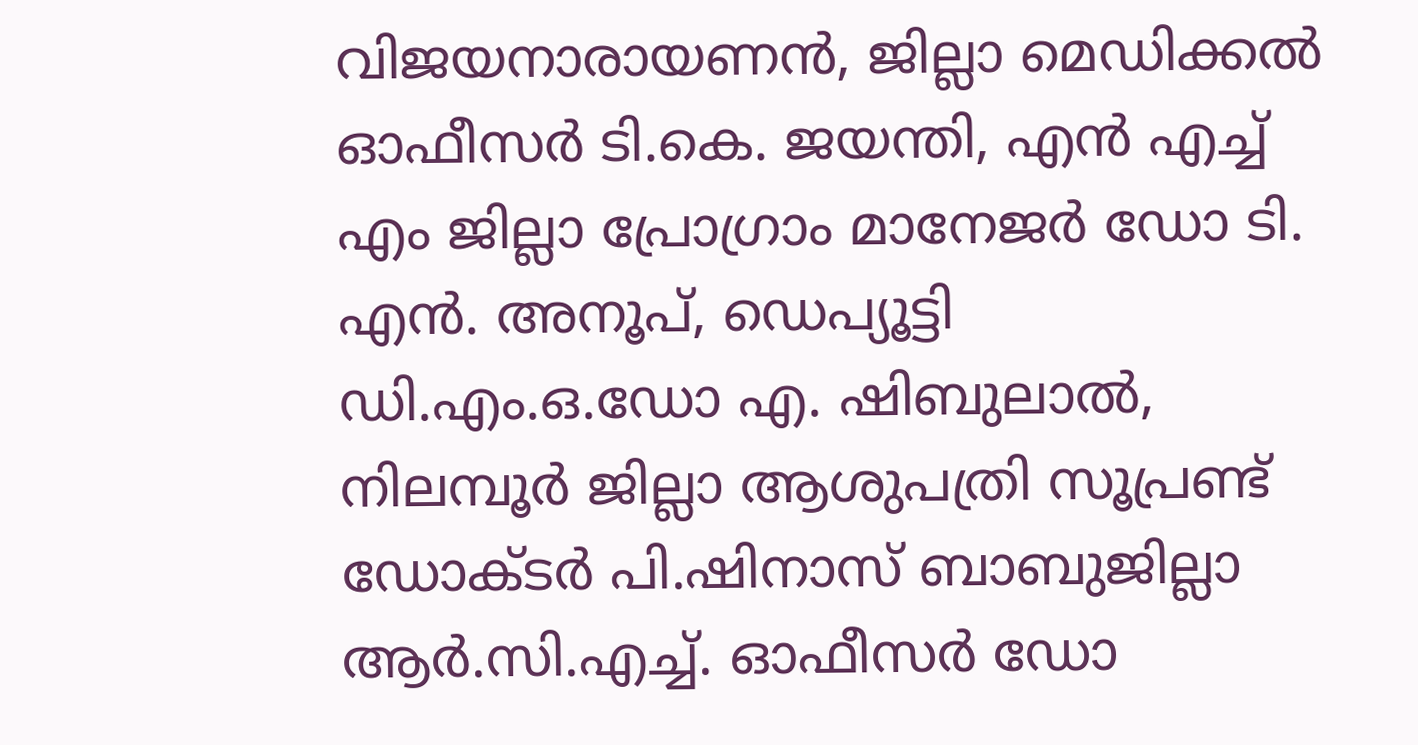വിജയനാരായണന്‍, ജില്ലാ മെഡിക്കല്‍ ഓഫീസര്‍ ടി.കെ. ജയന്തി, എന്‍ എച്ച് എം ജില്ലാ പ്രോഗ്രാം മാനേജര്‍ ഡോ ടി. എന്‍. അനൂപ്, ഡെപ്യൂട്ടി ഡി.എം.ഒ.ഡോ എ. ഷിബുലാല്‍, നിലമ്പൂര്‍ ജില്ലാ ആശുപത്രി സൂപ്രണ്ട് ഡോക്ടര്‍ പി.ഷിനാസ് ബാബുജില്ലാ ആര്‍.സി.എച്ച്. ഓഫീസര്‍ ഡോ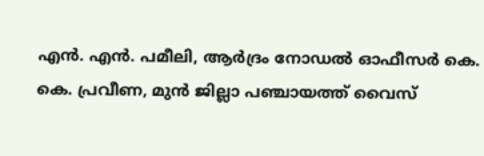എന്‍. എന്‍. പമീലി, ആര്‍ദ്രം നോഡല്‍ ഓഫീസര്‍ കെ. കെ. പ്രവീണ, മുന്‍ ജില്ലാ പഞ്ചായത്ത് വൈസ്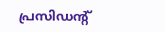പ്രസിഡന്റ്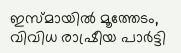ഇസ്മായില്‍ മൂത്തേടം, വിവിധ രാഷ്രീയ പാര്‍ട്ടി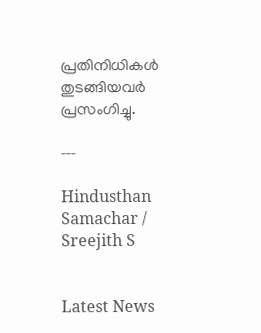പ്രതിനിധികള്‍ തുടങ്ങിയവര്‍ പ്രസംഗിച്ചു.

---

Hindusthan Samachar / Sreejith S


Latest News